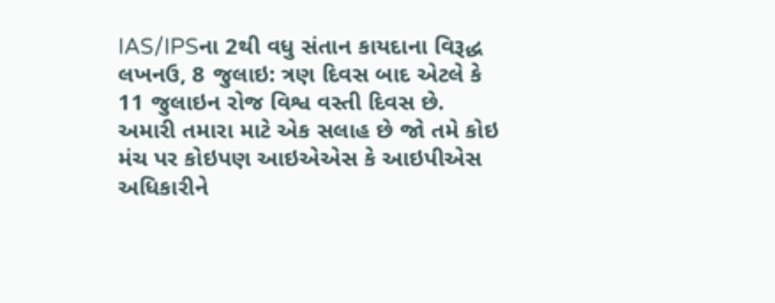IAS/IPSના 2થી વધુ સંતાન કાયદાના વિરૂદ્ધ
લખનઉ, 8 જુલાઇ: ત્રણ દિવસ બાદ એટલે કે 11 જુલાઇન રોજ વિશ્વ વસ્તી દિવસ છે. અમારી તમારા માટે એક સલાહ છે જો તમે કોઇ મંચ પર કોઇપણ આઇએએસ કે આઇપીએસ અધિકારીને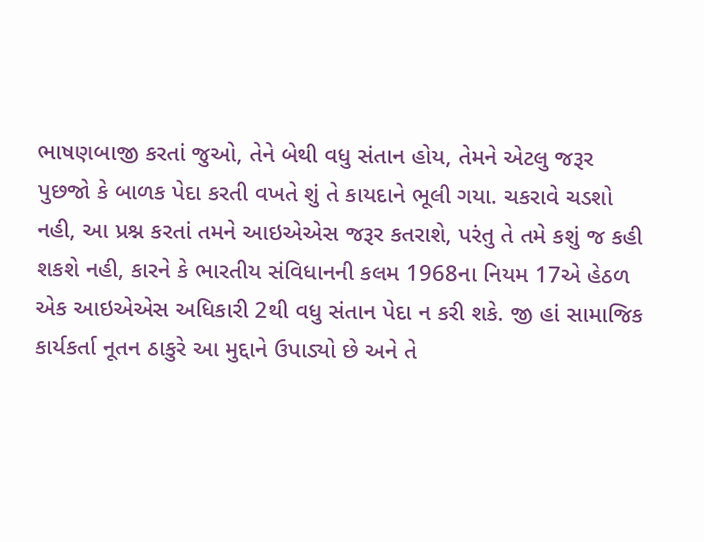ભાષણબાજી કરતાં જુઓ, તેને બેથી વધુ સંતાન હોય, તેમને એટલુ જરૂર પુછજો કે બાળક પેદા કરતી વખતે શું તે કાયદાને ભૂલી ગયા. ચકરાવે ચડશો નહી, આ પ્રશ્ન કરતાં તમને આઇએએસ જરૂર કતરાશે, પરંતુ તે તમે કશું જ કહી શકશે નહી, કારને કે ભારતીય સંવિધાનની કલમ 1968ના નિયમ 17એ હેઠળ એક આઇએએસ અધિકારી 2થી વધુ સંતાન પેદા ન કરી શકે. જી હાં સામાજિક કાર્યકર્તા નૂતન ઠાકુરે આ મુદ્દાને ઉપાડ્યો છે અને તે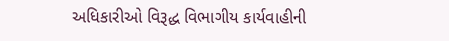અધિકારીઓ વિરૂદ્ધ વિભાગીય કાર્યવાહીની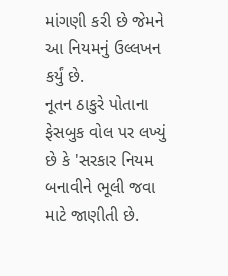માંગણી કરી છે જેમને આ નિયમનું ઉલ્લખન કર્યું છે.
નૂતન ઠાકુરે પોતાના ફેસબુક વોલ પર લખ્યું છે કે 'સરકાર નિયમ બનાવીને ભૂલી જવા માટે જાણીતી છે.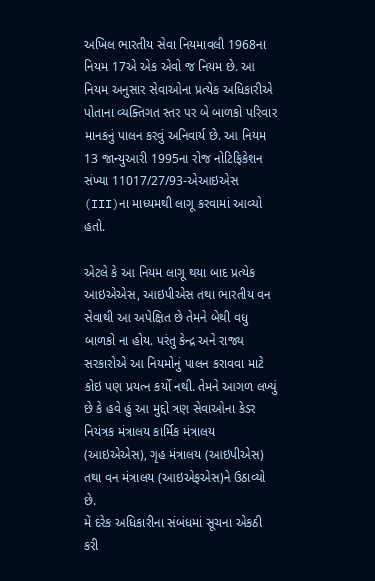અખિલ ભારતીય સેવા નિયમાવલી 1968ના નિયમ 17એ એક એવો જ નિયમ છે. આ નિયમ અનુસાર સેવાઓના પ્રત્યેક અધિકારીએ પોતાના વ્યક્તિગત સ્તર પર બે બાળકો પરિવાર માનકનું પાલન કરવું અનિવાર્ય છે. આ નિયમ 13 જાન્યુઆરી 1995ના રોજ નોટિફિકેશન સંખ્યા 11017/27/93-એઆઇએસ (III)ના માધ્યમથી લાગૂ કરવામાં આવ્યો હતો.

એટલે કે આ નિયમ લાગૂ થયા બાદ પ્રત્યેક આઇએએસ, આઇપીએસ તથા ભારતીય વન સેવાથી આ અપેક્ષિત છે તેમને બેથી વધુ બાળકો ના હોય. પરંતુ કેન્દ્ર અને રાજ્ય સરકારોએ આ નિયમોનું પાલન કરાવવા માટે કોઇ પણ પ્રયત્ન કર્યો નથી. તેમને આગળ લખ્યું છે કે હવે હું આ મુદ્દો ત્રણ સેવાઓના કેડર નિયંત્રક મંત્રાલય કાર્મિક મંત્રાલય (આઇએએસ), ગૃહ મંત્રાલય (આઇપીએસ) તથા વન મંત્રાલય (આઇએફએસ)ને ઉઠાવ્યો છે.
મેં દરેક અધિકારીના સંબંધમાં સૂચના એકઠી કરી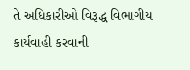તે અધિકારીઓ વિરૂદ્ધ વિભાગીય કાર્યવાહી કરવાની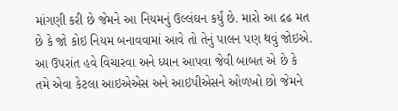માંગણી કરી છે જેમને આ નિયમનું ઉલ્લંઘન કર્યું છે. મારો આ દ્રઢ મત છે કે જો કોઇ નિયમ બનાવવામાં આવે તો તેનું પાલન પણ થવું જોઇએ. આ ઉપરાંત હવે વિચારવા અને ધ્યાન આપવા જેવી બાબત એ છે કે તમે એવા કેટલા આઇએએસ અને આઇપીએસને ઓળખો છો જેમને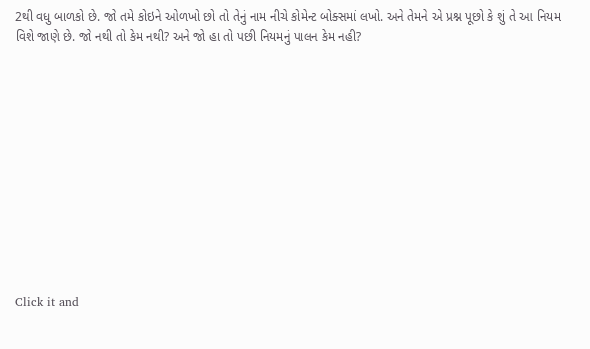2થી વધુ બાળકો છે. જો તમે કોઇને ઓળખો છો તો તેનું નામ નીચે કોમેન્ટ બોક્સમાં લખો. અને તેમને એ પ્રશ્ન પૂછો કે શું તે આ નિયમ વિશે જાણે છે. જો નથી તો કેમ નથી? અને જો હા તો પછી નિયમનું પાલન કેમ નહી?












Click it and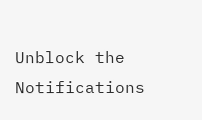Unblock the Notifications